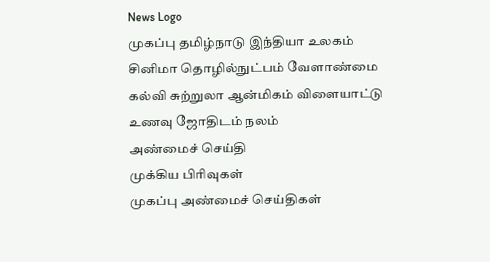News Logo
முகப்பு தமிழ்நாடு இந்தியா உலகம் சினிமா தொழில்நுட்பம் வேளாண்மை கல்வி சுற்றுலா ஆன்மிகம் விளையாட்டு உணவு ஜோதிடம் நலம்
அண்மைச் செய்தி
முக்கிய பிரிவுகள்
முகப்பு அண்மைச் செய்திகள்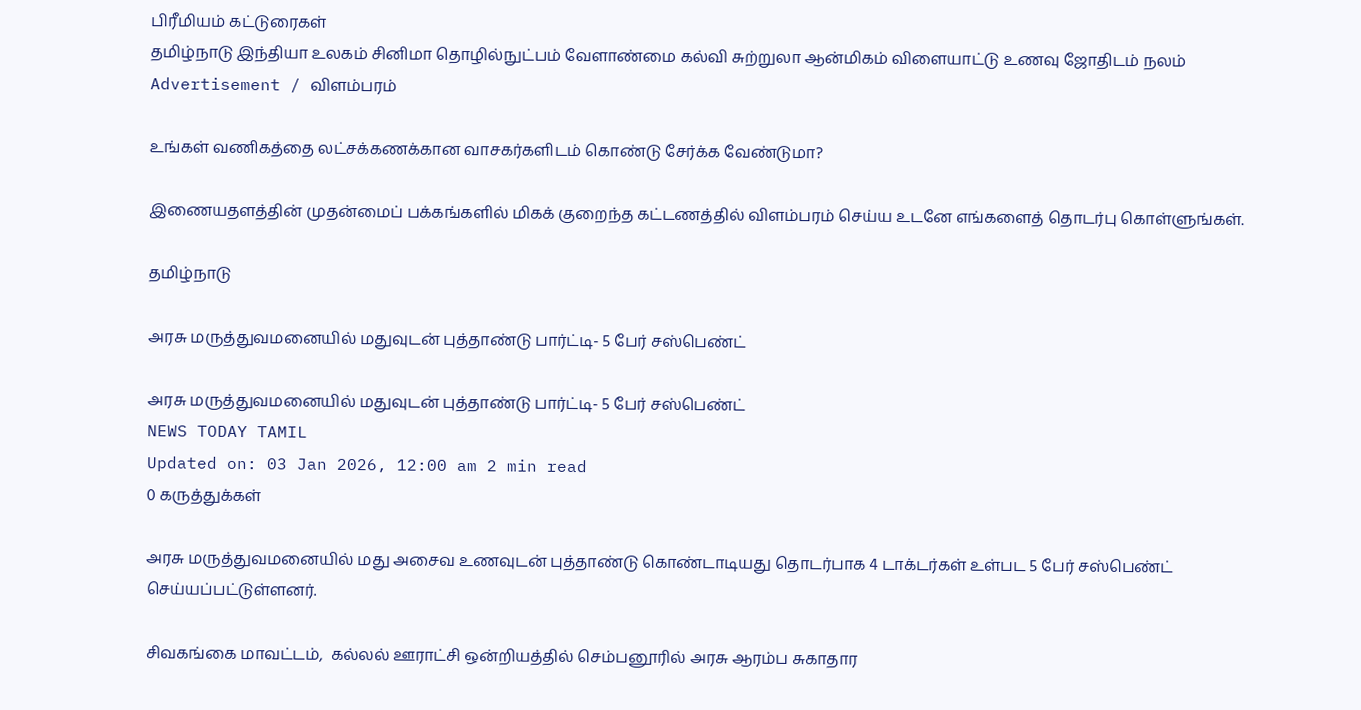பிரீமியம் கட்டுரைகள்
தமிழ்நாடு இந்தியா உலகம் சினிமா தொழில்நுட்பம் வேளாண்மை கல்வி சுற்றுலா ஆன்மிகம் விளையாட்டு உணவு ஜோதிடம் நலம்
Advertisement / விளம்பரம்

உங்கள் வணிகத்தை லட்சக்கணக்கான வாசகர்களிடம் கொண்டு சேர்க்க வேண்டுமா?

இணையதளத்தின் முதன்மைப் பக்கங்களில் மிகக் குறைந்த கட்டணத்தில் விளம்பரம் செய்ய உடனே எங்களைத் தொடர்பு கொள்ளுங்கள்.

தமிழ்நாடு

அரசு மருத்துவமனையில் மதுவுடன் புத்தாண்டு பார்ட்டி- 5 பேர் சஸ்பெண்ட்

அரசு மருத்துவமனையில் மதுவுடன் புத்தாண்டு பார்ட்டி- 5 பேர் சஸ்பெண்ட்
NEWS TODAY TAMIL
Updated on: 03 Jan 2026, 12:00 am 2 min read
0 கருத்துக்கள்

அரசு மருத்துவமனையில் மது அசைவ உணவுடன் புத்தாண்டு கொண்டாடியது தொடர்பாக 4 டாக்டர்கள் உள்பட 5 பேர் சஸ்பெண்ட் செய்யப்பட்டுள்ளனர்.

சிவகங்கை மாவட்டம்,  கல்லல் ஊராட்சி ஒன்றியத்தில் செம்பனூரில் அரசு ஆரம்ப சுகாதார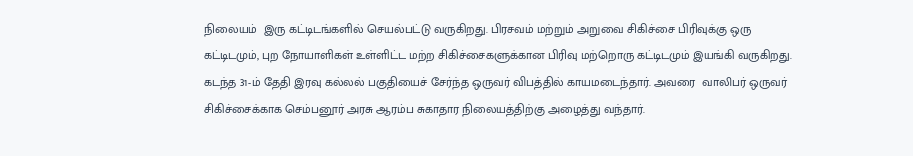நிலையம்  இரு கட்டிடங்களில் செயல்பட்டு வருகிறது. பிரசவம் மற்றும் அறுவை சிகிச்சை பிரிவுக்கு ஒரு கட்டிடமும், புற நோயாளிகள் உள்ளிட்ட மற்ற சிகிச்சைகளுக்கான பிரிவு மற்றொரு கட்டிடமும் இயங்கி வருகிறது. கடந்த 31-ம் தேதி இரவு கல்லல் பகுதியைச் சேர்ந்த ஒருவர் விபத்தில் காயமடைந்தார். அவரை  வாலிபர் ஒருவர் சிகிச்சைக்காக செம்பனூர் அரசு ஆரம்ப சுகாதார நிலையத்திற்கு அழைத்து வந்தார்.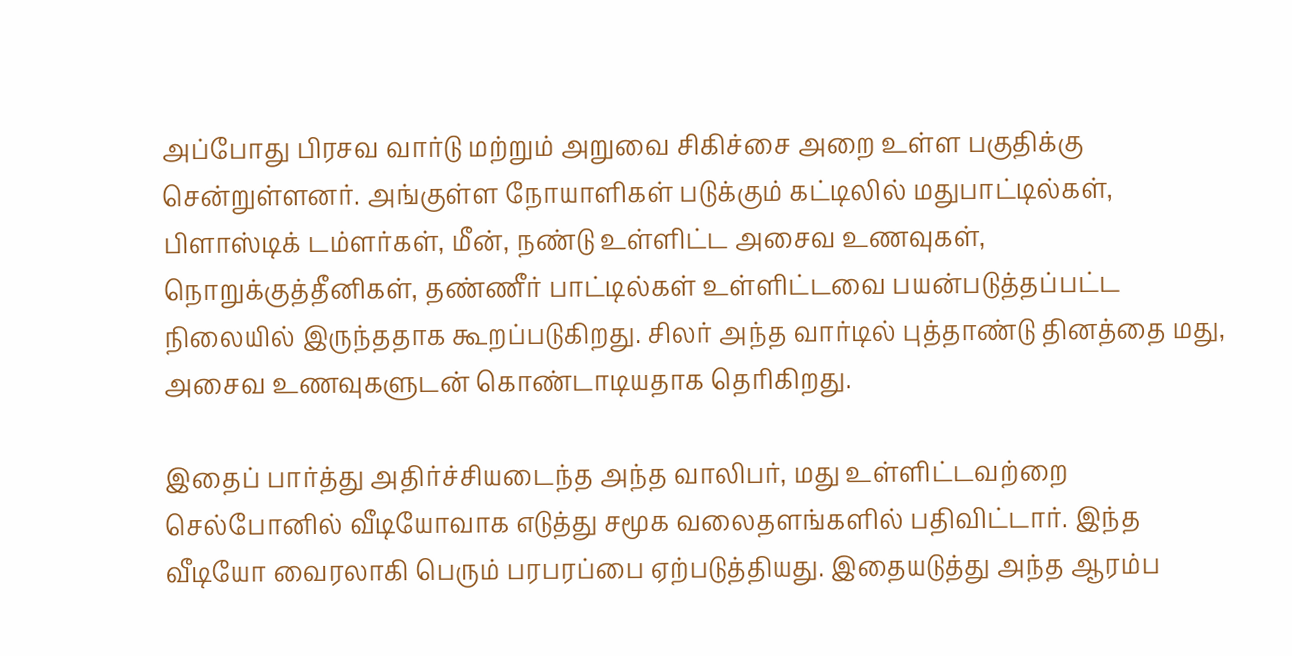அப்போது பிரசவ வார்டு மற்றும் அறுவை சிகிச்சை அறை உள்ள பகுதிக்கு சென்றுள்ளனர். அங்குள்ள நோயாளிகள் படுக்கும் கட்டிலில் மதுபாட்டில்கள், பிளாஸ்டிக் டம்ளர்கள், மீன், நண்டு உள்ளிட்ட அசைவ உணவுகள், நொறுக்குத்தீனிகள், தண்ணீர் பாட்டில்கள் உள்ளிட்டவை பயன்படுத்தப்பட்ட நிலையில் இருந்ததாக கூறப்படுகிறது. சிலர் அந்த வார்டில் புத்தாண்டு தினத்தை மது, அசைவ உணவுகளுடன் கொண்டாடியதாக தெரிகிறது.

இதைப் பார்த்து அதிர்ச்சியடைந்த அந்த வாலிபர், மது உள்ளிட்டவற்றை செல்போனில் வீடியோவாக எடுத்து சமூக வலைதளங்களில் பதிவிட்டார். இந்த வீடியோ வைரலாகி பெரும் பரபரப்பை ஏற்படுத்தியது. இதையடுத்து அந்த ஆரம்ப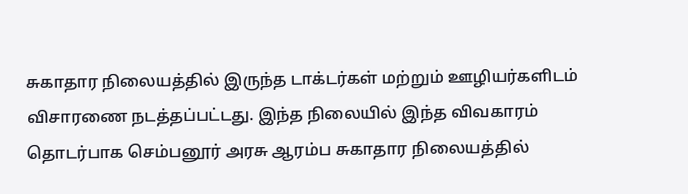சுகாதார நிலையத்தில் இருந்த டாக்டர்கள் மற்றும் ஊழியர்களிடம் விசாரணை நடத்தப்பட்டது. இந்த நிலையில் இந்த விவகாரம் தொடர்பாக செம்பனூர் அரசு ஆரம்ப சுகாதார நிலையத்தில்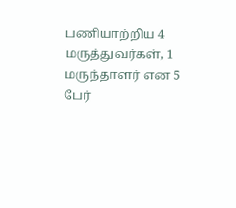பணியாற்றிய 4 மருத்துவர்கள், 1 மருந்தாளர் என 5 பேர்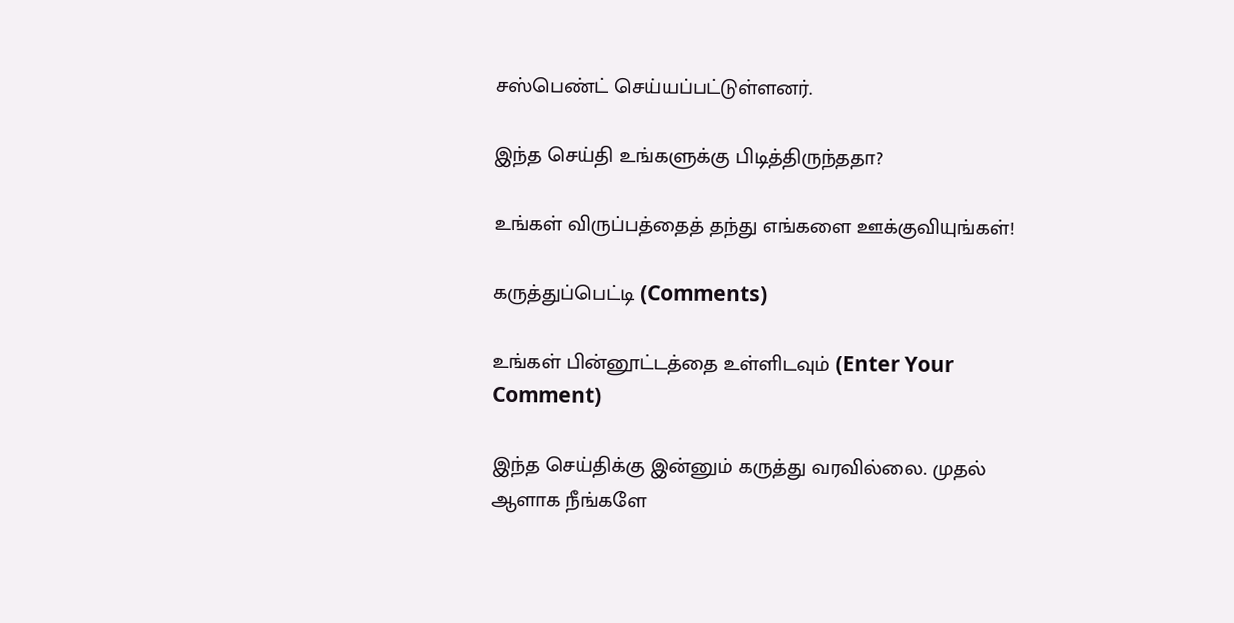சஸ்பெண்ட் செய்யப்பட்டுள்ளனர்.

இந்த செய்தி உங்களுக்கு பிடித்திருந்ததா?

உங்கள் விருப்பத்தைத் தந்து எங்களை ஊக்குவியுங்கள்!

கருத்துப்பெட்டி (Comments)

உங்கள் பின்னூட்டத்தை உள்ளிடவும் (Enter Your Comment)

இந்த செய்திக்கு இன்னும் கருத்து வரவில்லை. முதல் ஆளாக நீங்களே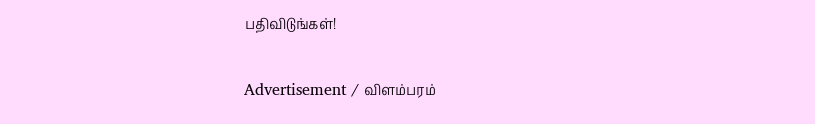பதிவிடுங்கள்!

Advertisement / விளம்பரம்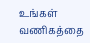உங்கள் வணிகத்தை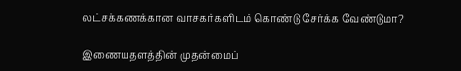லட்சக்கணக்கான வாசகர்களிடம் கொண்டு சேர்க்க வேண்டுமா?

இணையதளத்தின் முதன்மைப்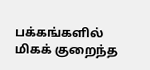பக்கங்களில் மிகக் குறைந்த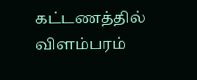கட்டணத்தில் விளம்பரம்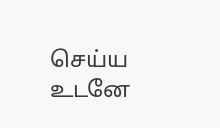செய்ய உடனே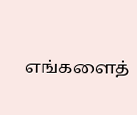எங்களைத்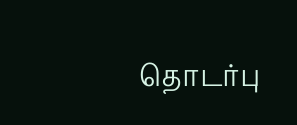தொடர்பு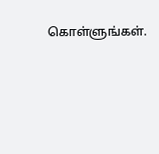கொள்ளுங்கள்.